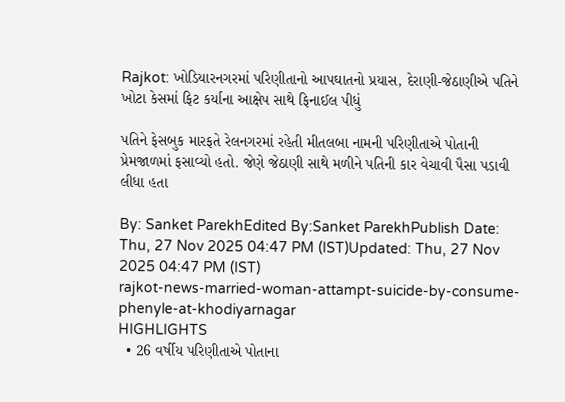Rajkot: ખોડિયારનગરમાં પરિણીતાનો આપઘાતનો પ્રયાસ, દેરાણી-જેઠાણીએ પતિને ખોટા કેસમાં ફિટ કર્યાના આક્ષેપ સાથે ફિનાઈલ પીધું

પતિને ફેસબુક મારફતે રેલનગરમાં રહેતી મીતલબા નામની પરિણીતાએ પોતાની પ્રેમજાળમાં ફસાવ્યો હતો. જેણે જેઠાણી સાથે મળીને પતિની કાર વેચાવી પૈસા પડાવી લીધા હતા

By: Sanket ParekhEdited By:Sanket ParekhPublish Date: Thu, 27 Nov 2025 04:47 PM (IST)Updated: Thu, 27 Nov 2025 04:47 PM (IST)
rajkot-news-married-woman-attampt-suicide-by-consume-phenyle-at-khodiyarnagar
HIGHLIGHTS
  • 26 વર્ષીય પરિણીતાએ પોતાના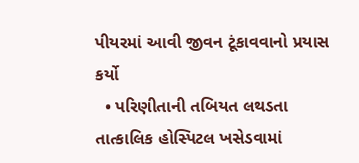પીયરમાં આવી જીવન ટૂંકાવવાનો પ્રયાસ કર્યો
  • પરિણીતાની તબિયત લથડતા તાત્કાલિક હોસ્પિટલ ખસેડવામાં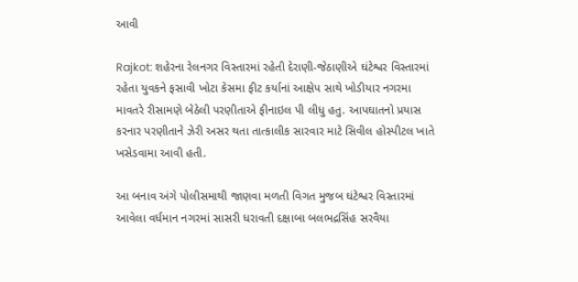આવી

Rajkot: શહેરના રેલનગર વિસ્તારમાં રહેતી દેરાણી-જેઠાણીએ ઘંટેશ્વર વિસ્તારમાં રહેતા યુવકને ફસાવી ખોટા કેસમા ફીટ કર્યાનાં આક્ષેપ સાથે ખોડીયાર નગરમા માવતરે રીસામણે બેઠેલી પરણીતાએ ફીનાઇલ પી લીધુ હતુ. આપઘાતનો પ્રયાસ કરનાર પરણીતાને ઝેરી અસર થતા તાત્કાલીક સારવાર માટે સિવીલ હોસ્પીટલ ખાતે ખસેડવામા આવી હતી.

આ બનાવ અંગે પોલીસમાથી જાણવા મળતી વિગત મુજબ ઘંટેશ્વર વિસ્તારમાં આવેલા વર્ધમાન નગરમાં સાસરી ધરાવતી દક્ષાબા બલભદ્રસિંહ સરવૈયા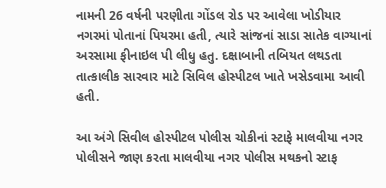નામની 26 વર્ષની પરણીતા ગોંડલ રોડ પર આવેલા ખોડીયાર નગરમાં પોતાનાં પિયરમા હતી, ત્યારે સાંજનાં સાડા સાતેક વાગ્યાનાં અરસામા ફીનાઇલ પી લીધુ હતુ. દક્ષાબાની તબિયત લથડતા તાત્કાલીક સારવાર માટે સિવિલ હોસ્પીટલ ખાતે ખસેડવામા આવી હતી.

આ અંગે સિવીલ હોસ્પીટલ પોલીસ ચોકીનાં સ્ટાફે માલવીયા નગર પોલીસને જાણ કરતા માલવીયા નગર પોલીસ મથકનો સ્ટાફ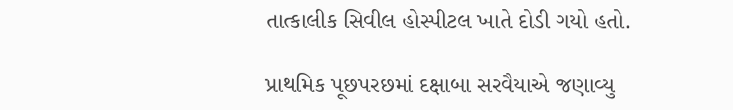તાત્કાલીક સિવીલ હોસ્પીટલ ખાતે દોડી ગયો હતો.

પ્રાથમિક પૂછપરછમાં દક્ષાબા સરવૈયાએ જણાવ્યુ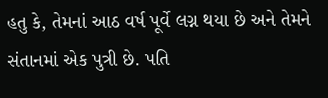હતુ કે, તેમનાં આઠ વર્ષ પૂર્વે લગ્ન થયા છે અને તેમને સંતાનમાં એક પુત્રી છે. પતિ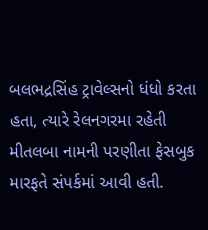બલભદ્રસિંહ ટ્રાવેલ્સનો ધંધો કરતા હતા, ત્યારે રેલનગરમા રહેતી મીતલબા નામની પરણીતા ફેસબુક મારફતે સંપર્કમાં આવી હતી.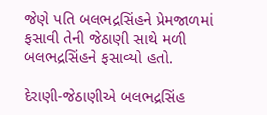જેણે પતિ બલભદ્રસિંહને પ્રેમજાળમાં ફસાવી તેની જેઠાણી સાથે મળી બલભદ્રસિંહને ફસાવ્યો હતો.

દેરાણી-જેઠાણીએ બલભદ્રસિંહ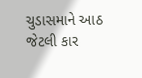ચુડાસમાને આઠ જેટલી કાર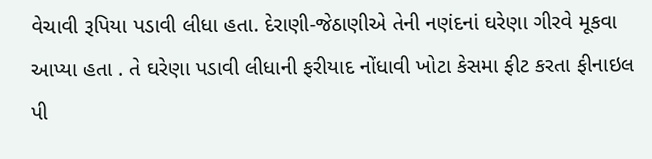વેચાવી રૂપિયા પડાવી લીધા હતા. દેરાણી-જેઠાણીએ તેની નણંદનાં ઘરેણા ગીરવે મૂકવા આપ્યા હતા . તે ઘરેણા પડાવી લીધાની ફરીયાદ નોંધાવી ખોટા કેસમા ફીટ કરતા ફીનાઇલ પી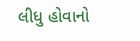લીધુ હોવાનો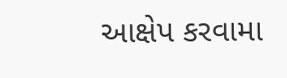આક્ષેપ કરવામા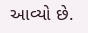આવ્યો છે.